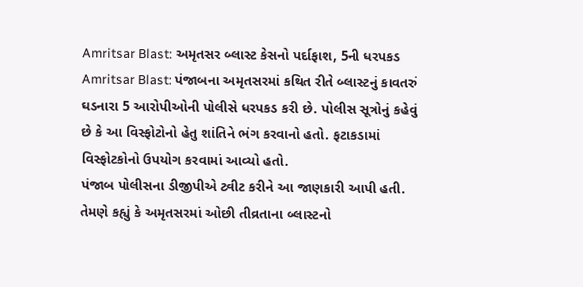Amritsar Blast: અમૃતસર બ્લાસ્ટ કેસનો પર્દાફાશ, 5ની ધરપકડ
Amritsar Blast: પંજાબના અમૃતસરમાં કથિત રીતે બ્લાસ્ટનું કાવતરું ઘડનારા 5 આરોપીઓની પોલીસે ધરપકડ કરી છે. પોલીસ સૂત્રોનું કહેવું છે કે આ વિસ્ફોટોનો હેતુ શાંતિને ભંગ કરવાનો હતો. ફટાકડામાં વિસ્ફોટકોનો ઉપયોગ કરવામાં આવ્યો હતો.
પંજાબ પોલીસના ડીજીપીએ ટ્વીટ કરીને આ જાણકારી આપી હતી. તેમણે કહ્યું કે અમૃતસરમાં ઓછી તીવ્રતાના બ્લાસ્ટનો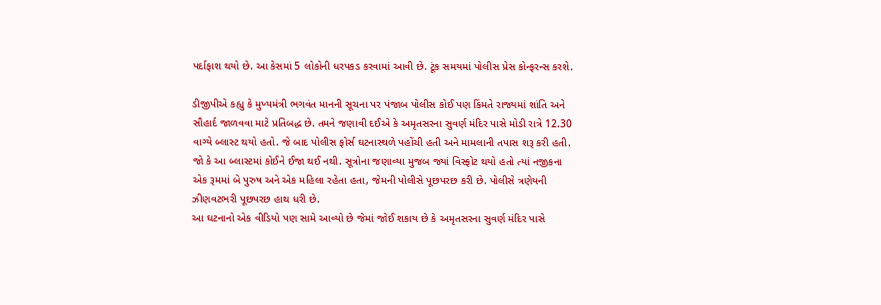પર્દાફાશ થયો છે. આ કેસમાં 5 લોકોની ધરપકડ કરવામાં આવી છે. ટૂંક સમયમાં પોલીસ પ્રેસ કોન્ફરન્સ કરશે.

ડીજીપીએ કહ્યુ કે મુખ્યમંત્રી ભગવંત માનની સૂચના પર પંજાબ પોલીસ કોઈ પણ કિંમતે રાજ્યમાં શાંતિ અને સૌહાર્દ જાળવવા માટે પ્રતિબદ્ધ છે. તમને જણાવી દઈએ કે અમૃતસરના સુવર્ણ મંદિર પાસે મોડી રાત્રે 12.30 વાગ્યે બ્લાસ્ટ થયો હતો. જે બાદ પોલીસ ફોર્સ ઘટનાસ્થળે પહોંચી હતી અને મામલાની તપાસ શરૂ કરી હતી.
જો કે આ બ્લાસ્ટમાં કોઈને ઈજા થઈ નથી. સૂત્રોના જણાવ્યા મુજબ જ્યાં વિસ્ફોટ થયો હતો ત્યાં નજીકના એક રૂમમાં બે પુરુષ અને એક મહિલા રહેતા હતા, જેમની પોલીસે પૂછપરછ કરી છે. પોલીસે ત્રણેયની ઝીણવટભરી પૂછપરછ હાથ ધરી છે.
આ ઘટનાનો એક વીડિયો પણ સામે આવ્યો છે જેમાં જોઈ શકાય છે કે અમૃતસરના સુવર્ણ મંદિર પાસે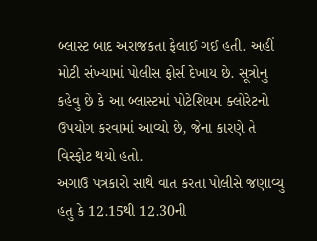બ્લાસ્ટ બાદ અરાજકતા ફેલાઈ ગઈ હતી. અહીં મોટી સંખ્યામાં પોલીસ ફોર્સ દેખાય છે. સૂત્રોનુ કહેવુ છે કે આ બ્લાસ્ટમાં પોટેશિયમ ક્લોરેટનો ઉપયોગ કરવામાં આવ્યો છે, જેના કારણે તે વિસ્ફોટ થયો હતો.
અગાઉ પત્રકારો સાથે વાત કરતા પોલીસે જણાવ્યુ હતુ કે 12.15થી 12.30ની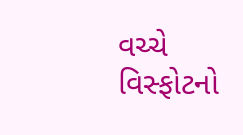વચ્ચે વિસ્ફોટનો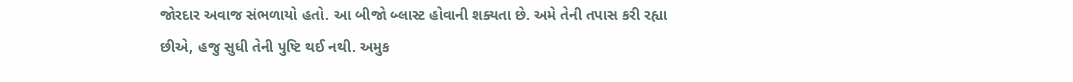જોરદાર અવાજ સંભળાયો હતો. આ બીજો બ્લાસ્ટ હોવાની શક્યતા છે. અમે તેની તપાસ કરી રહ્યા છીએ, હજુ સુધી તેની પુષ્ટિ થઈ નથી. અમુક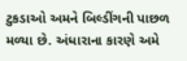ટુકડાઓ અમને બિલ્ડીંગની પાછળ મળ્યા છે. અંધારાના કારણે અમે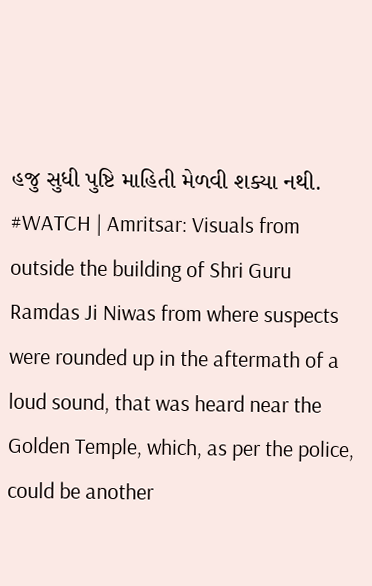હજુ સુધી પુષ્ટિ માહિતી મેળવી શક્યા નથી.
#WATCH | Amritsar: Visuals from outside the building of Shri Guru Ramdas Ji Niwas from where suspects were rounded up in the aftermath of a loud sound, that was heard near the Golden Temple, which, as per the police, could be another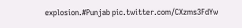explosion.#Punjab pic.twitter.com/CXzms3FdYw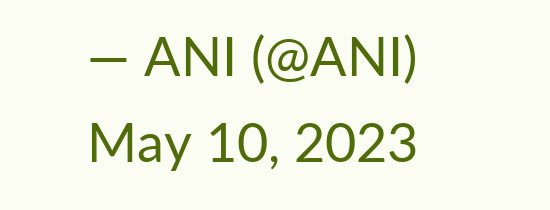— ANI (@ANI) May 10, 2023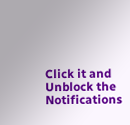Click it and Unblock the Notifications